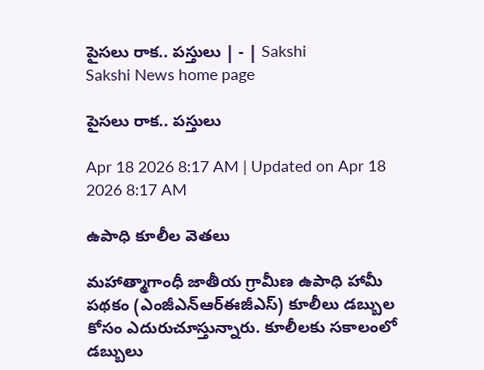పైసలు రాక.. పస్తులు | - | Sakshi
Sakshi News home page

పైసలు రాక.. పస్తులు

Apr 18 2026 8:17 AM | Updated on Apr 18 2026 8:17 AM

ఉపాధి కూలీల వెతలు

మహాత్మాగాంధీ జాతీయ గ్రామీణ ఉపాధి హామీ పథకం (ఎంజీఎన్‌ఆర్‌ఈజీఎస్‌) కూలీలు డబ్బుల కోసం ఎదురుచూస్తున్నారు. కూలీలకు సకాలంలో డబ్బులు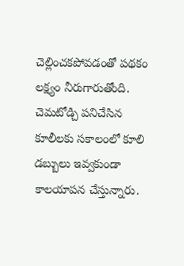చెల్లించకపోవడంతో పథకం లక్ష్యం నీరుగారుతోంది. చెమటోడ్చి పనిచేసిన కూలీలకు సకాలంలో కూలి డబ్బులు ఇవ్వకుండా కాలయాపన చేస్తున్నారు.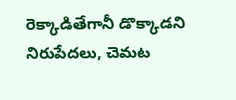రెక్కాడితేగానీ డొక్కాడని నిరుపేదలు, చెమట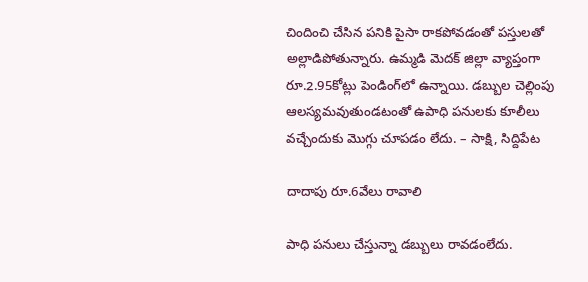చిందించి చేసిన పనికి పైసా రాకపోవడంతో పస్తులతో అల్లాడిపోతున్నారు. ఉమ్మడి మెదక్‌ జిల్లా వ్యాప్తంగా రూ.2.95కోట్లు పెండింగ్‌లో ఉన్నాయి. డబ్బుల చెల్లింపు ఆలస్యమవుతుండటంతో ఉపాధి పనులకు కూలీలు వచ్చేందుకు మొగ్గు చూపడం లేదు. – సాక్షి, సిద్దిపేట

దాదాపు రూ.6వేలు రావాలి

పాధి పనులు చేస్తున్నా డబ్బులు రావడంలేదు.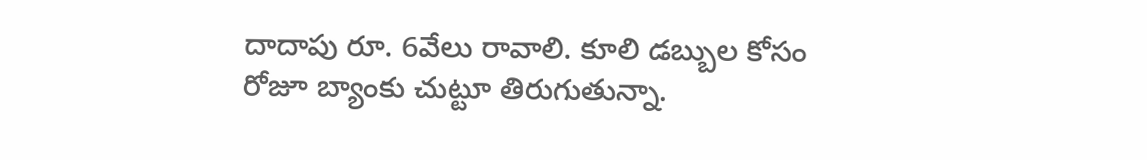దాదాపు రూ. 6వేలు రావాలి. కూలి డబ్బుల కోసం రోజూ బ్యాంకు చుట్టూ తిరుగుతున్నా.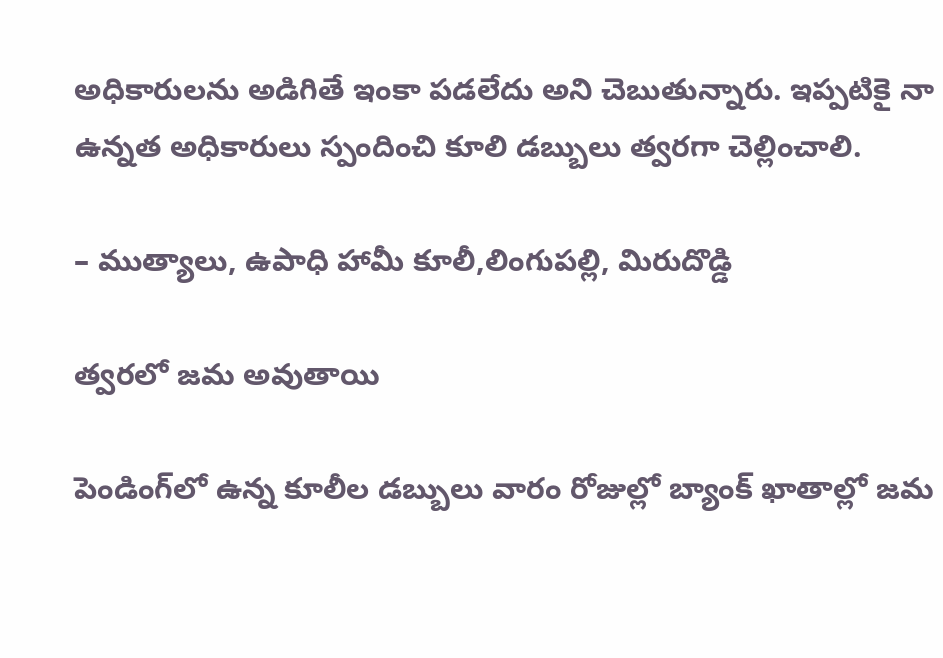అధికారులను అడిగితే ఇంకా పడలేదు అని చెబుతున్నారు. ఇప్పటికై నా ఉన్నత అధికారులు స్పందించి కూలి డబ్బులు త్వరగా చెల్లించాలి.

– ముత్యాలు, ఉపాధి హామీ కూలీ,లింగుపల్లి, మిరుదొడ్డి

త్వరలో జమ అవుతాయి

పెండింగ్‌లో ఉన్న కూలీల డబ్బులు వారం రోజుల్లో బ్యాంక్‌ ఖాతాల్లో జమ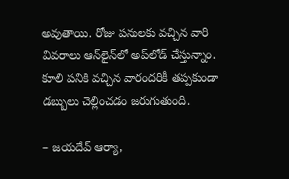అవుతాయి. రోజు పనులకు వచ్చిన వారి వివరాలు ఆన్‌లైన్‌లో అప్‌లోడ్‌ చేస్తున్నాం. కూలి పనికి వచ్చిన వారందరికీ తప్పకుండా డబ్బులు చెల్లించడం జరుగుతుంది.

– జయదేవ్‌ ఆర్యా,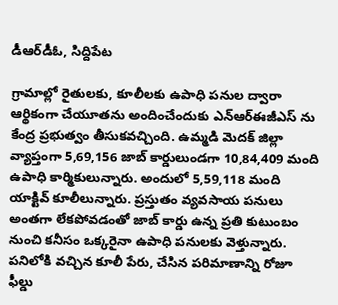డీఆర్‌డీఓ, సిద్దిపేట

గ్రామాల్లో రైతులకు, కూలీలకు ఉపాధి పనుల ద్వారా ఆర్థికంగా చేయూతను అందించేందుకు ఎన్‌ఆర్‌ఈజీఎస్‌ ను కేంద్ర ప్రభుత్వం తీసుకవచ్చింది. ఉమ్మడి మెదక్‌ జిల్లా వ్యాప్తంగా 5,69,156 జాబ్‌ కార్డులుండగా 10,84,409 మంది ఉపాధి కార్మికులున్నారు. అందులో 5,59,118 మంది యాక్టివ్‌ కూలీలున్నారు. ప్రస్తుతం వ్యవసాయ పనులు అంతగా లేకపోవడంతో జాబ్‌ కార్డు ఉన్న ప్రతి కుటుంబం నుంచి కనీసం ఒక్కరైనా ఉపాధి పనులకు వెళ్తున్నారు. పనిలోకి వచ్చిన కూలీ పేరు, చేసిన పరిమాణాన్ని రోజూ ఫీల్డు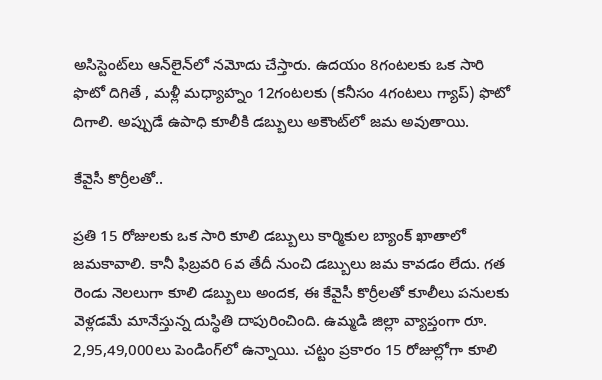అసిస్టెంట్‌లు ఆన్‌లైన్‌లో నమోదు చేస్తారు. ఉదయం 8గంటలకు ఒక సారి ఫొటో దిగితే , మళ్లీ మధ్యాహ్నం 12గంటలకు (కనీసం 4గంటలు గ్యాప్‌) ఫొటో దిగాలి. అప్పుడే ఉపాధి కూలీకి డబ్బులు అకౌంట్‌లో జమ అవుతాయి.

కేవైసీ కొర్రీలతో..

ప్రతి 15 రోజులకు ఒక సారి కూలి డబ్బులు కార్మికుల బ్యాంక్‌ ఖాతాలో జమకావాలి. కానీ ఫిబ్రవరి 6వ తేదీ నుంచి డబ్బులు జమ కావడం లేదు. గత రెండు నెలలుగా కూలి డబ్బులు అందక, ఈ కేవైసీ కొర్రీలతో కూలీలు పనులకు వెళ్లడమే మానేస్తున్న దుస్థితి దాపురించింది. ఉమ్మడి జిల్లా వ్యాప్తంగా రూ. 2,95,49,000లు పెండింగ్‌లో ఉన్నాయి. చట్టం ప్రకారం 15 రోజుల్లోగా కూలి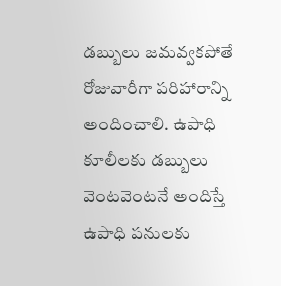డబ్బులు జమవ్వకపోతే రోజువారీగా పరిహారాన్ని అందించాలి. ఉపాధి కూలీలకు డబ్బులు వెంటవెంటనే అందిస్తే ఉపాధి పనులకు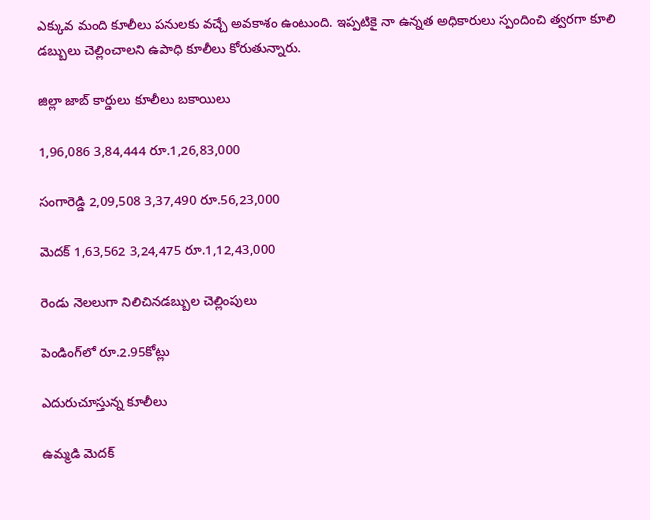ఎక్కువ మంది కూలీలు పనులకు వచ్చే అవకాశం ఉంటుంది. ఇప్పటికై నా ఉన్నత అధికారులు స్పందించి త్వరగా కూలి డబ్బులు చెల్లించాలని ఉపాధి కూలీలు కోరుతున్నారు.

జిల్లా జాబ్‌ కార్డులు కూలీలు బకాయిలు

1,96,086 3,84,444 రూ.1,26,83,000

సంగారెడ్డి 2,09,508 3,37,490 రూ.56,23,000

మెదక్‌ 1,63,562 3,24,475 రూ.1,12,43,000

రెండు నెలలుగా నిలిచినడబ్బుల చెల్లింపులు

పెండింగ్‌లో రూ.2.95కోట్లు

ఎదురుచూస్తున్న కూలీలు

ఉమ్మడి మెదక్‌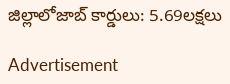జిల్లాలోజాబ్‌ కార్డులు: 5.69లక్షలు

Advertisement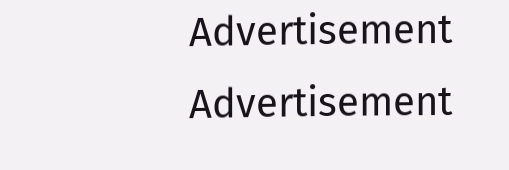Advertisement
Advertisement